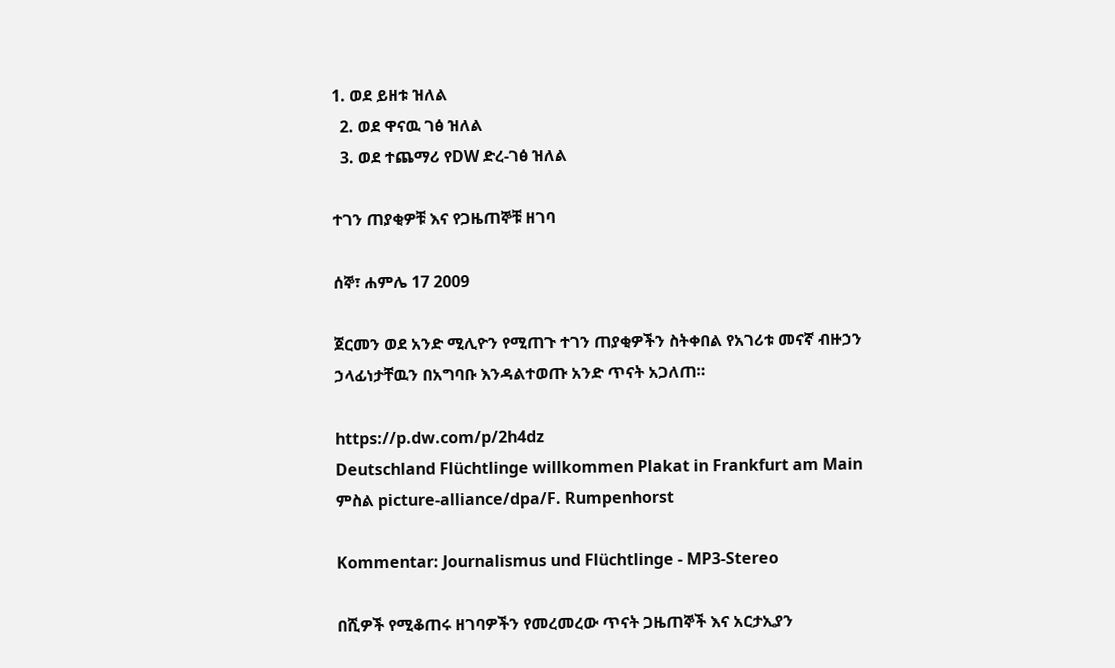1. ወደ ይዘቱ ዝለል
  2. ወደ ዋናዉ ገፅ ዝለል
  3. ወደ ተጨማሪ የDW ድረ-ገፅ ዝለል

ተገን ጠያቂዎቹ እና የጋዜጠኞቹ ዘገባ

ሰኞ፣ ሐምሌ 17 2009

ጀርመን ወደ አንድ ሚሊዮን የሚጠጉ ተገን ጠያቂዎችን ስትቀበል የአገሪቱ መናኛ ብዙኃን ኃላፊነታቸዉን በአግባቡ እንዳልተወጡ አንድ ጥናት አጋለጠ።

https://p.dw.com/p/2h4dz
Deutschland Flüchtlinge willkommen Plakat in Frankfurt am Main
ምስል picture-alliance/dpa/F. Rumpenhorst

Kommentar: Journalismus und Flüchtlinge - MP3-Stereo

በሺዎች የሚቆጠሩ ዘገባዎችን የመረመረው ጥናት ጋዜጠኞች እና አርታኢያን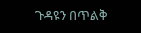ጉዳዩን በጥልቅ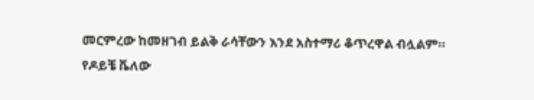መርምረው ከመዘገብ ይልቅ ራሳቸውን እንደ አስተማሪ ቆጥረዋል ብሏልም። የዶይቼ ቬለው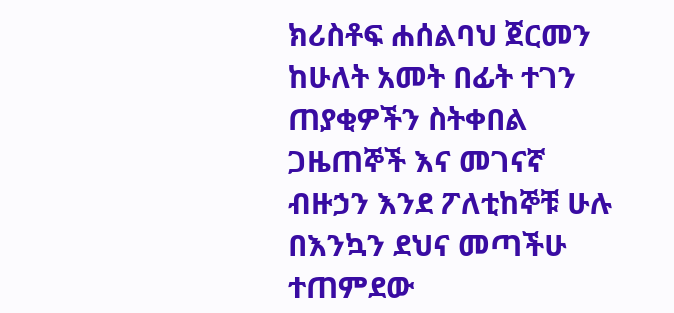ክሪስቶፍ ሐሰልባህ ጀርመን ከሁለት አመት በፊት ተገን ጠያቂዎችን ስትቀበል ጋዜጠኞች እና መገናኛ ብዙኃን እንደ ፖለቲከኞቹ ሁሉ በእንኳን ደህና መጣችሁ ተጠምደው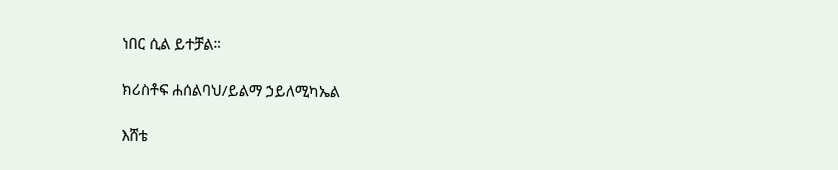ነበር ሲል ይተቻል።

ክሪስቶፍ ሐሰልባህ/ይልማ ኃይለሚካኤል

እሸቴ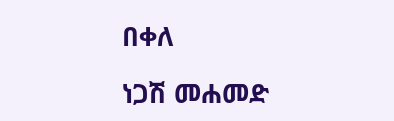በቀለ

ነጋሽ መሐመድ